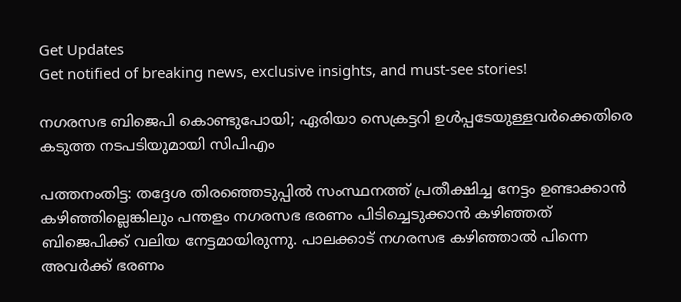Get Updates
Get notified of breaking news, exclusive insights, and must-see stories!

നഗരസഭ ബിജെപി കൊണ്ടുപോയി; ഏരിയാ സെക്രട്ടറി ഉള്‍പ്പടേയുള്ളവര്‍ക്കെതിരെ കടുത്ത നടപടിയുമായി സിപിഎം

പത്തനംതിട്ട: തദ്ദേശ തിരഞ്ഞെടുപ്പില്‍ സംസ്ഥനത്ത് പ്രതീക്ഷിച്ച നേട്ടം ഉണ്ടാക്കാന്‍ കഴിഞ്ഞില്ലെങ്കിലും പന്തളം നഗരസഭ ഭരണം പിടിച്ചെടുക്കാന്‍ കഴിഞ്ഞത് ബിജെപിക്ക് വലിയ നേട്ടമായിരുന്നു. പാലക്കാട് നഗരസഭ കഴിഞ്ഞാല്‍ പിന്നെ അവര്‍ക്ക് ഭരണം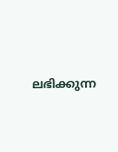ലഭിക്കുന്ന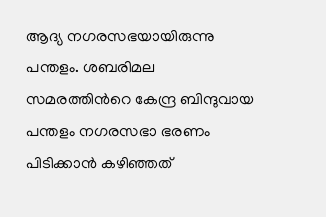ആദ്യ നഗരസഭയായിരുന്നു പന്തളം. ശബരിമല സമരത്തിന്‍റെ കേന്ദ്ര ബിന്ദുവായ പന്തളം നഗരസഭാ ഭരണം പിടിക്കാന്‍ കഴിഞ്ഞത്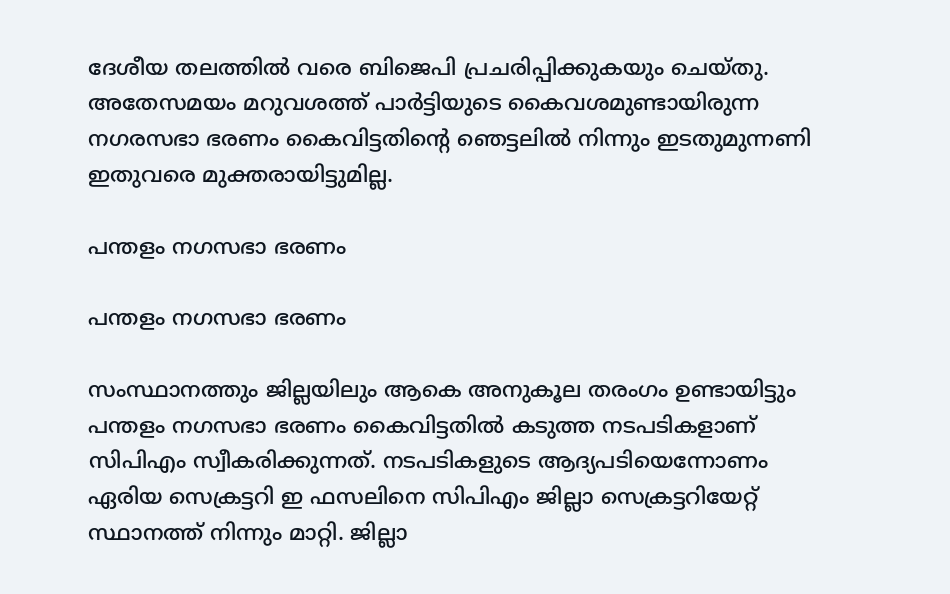ദേശീയ തലത്തില്‍ വരെ ബിജെപി പ്രചരിപ്പിക്കുകയും ചെയ്തു. അതേസമയം മറുവശത്ത് പാര്‍ട്ടിയുടെ കൈവശമുണ്ടായിരുന്ന നഗരസഭാ ഭരണം കൈവിട്ടതിന്‍റെ ഞെട്ടലില്‍ നിന്നും ഇടതുമുന്നണി ഇതുവരെ മുക്തരായിട്ടുമില്ല.

പന്തളം നഗസഭാ ഭരണം

പന്തളം നഗസഭാ ഭരണം

സംസ്ഥാനത്തും ജില്ലയിലും ആകെ അനുകൂല തരംഗം ഉണ്ടായിട്ടും പന്തളം നഗസഭാ ഭരണം കൈവിട്ടതില്‍ കടുത്ത നടപടികളാണ് സിപിഎം സ്വീകരിക്കുന്നത്. നടപടികളുടെ ആദ്യപടിയെന്നോണം ഏരിയ സെക്രട്ടറി ഇ ഫസലിനെ സിപിഎം ജില്ലാ സെക്രട്ടറിയേറ്റ് സ്ഥാനത്ത് നിന്നും മാറ്റി. ജില്ലാ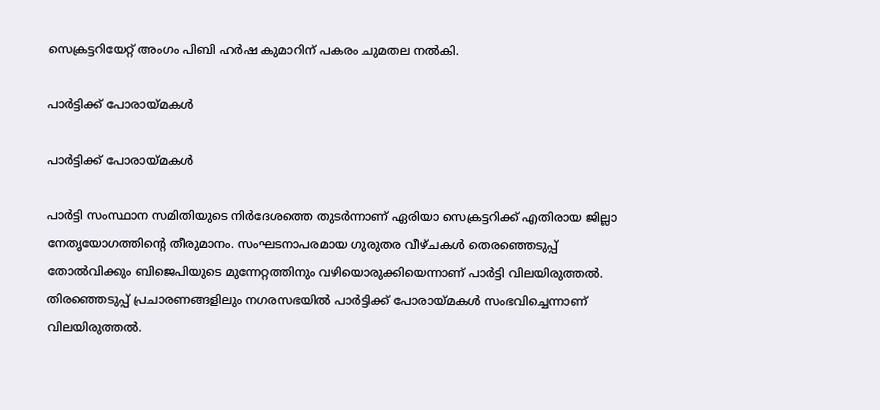സെക്രട്ടറിയേറ്റ് അംഗം പിബി ഹര്‍ഷ കുമാറിന് പകരം ചുമതല നല്‍കി.

പാര്‍ട്ടിക്ക് പോരായ്മകള്‍

പാര്‍ട്ടിക്ക് പോരായ്മകള്‍

പാര്‍ട്ടി സംസ്ഥാന സമിതിയുടെ നിര്‍ദേശത്തെ തുടര്‍ന്നാണ് ഏരിയാ സെക്രട്ടറിക്ക് എതിരായ ജില്ലാ നേതൃയോഗത്തിന്‍റെ തീരുമാനം. സംഘടനാപരമായ ഗുരുതര വീഴ്ചകൾ തെരഞ്ഞെടുപ്പ് തോൽവിക്കും ബിജെപിയുടെ മുന്നേറ്റത്തിനും വഴിയൊരുക്കിയെന്നാണ് പാർട്ടി വിലയിരുത്തല്‍. തിരഞ്ഞെടുപ്പ് പ്രചാരണങ്ങളിലും നഗരസഭയില്‍ പാര്‍ട്ടിക്ക് പോരായ്മകള്‍ സംഭവിച്ചെന്നാണ് വിലയിരുത്തല്‍.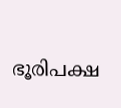ഭൂരിപക്ഷ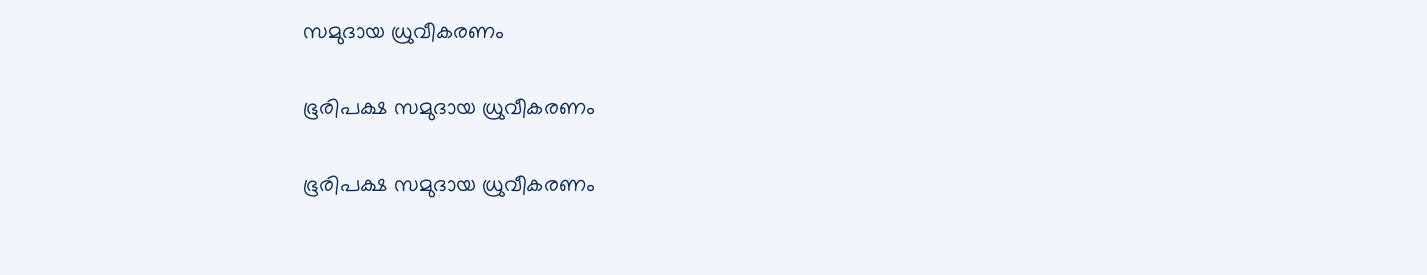സമുദായ ധ്രുവീകരണം

ഭൂരിപക്ഷ സമുദായ ധ്രുവീകരണം

ഭൂരിപക്ഷ സമുദായ ധ്രുവീകരണം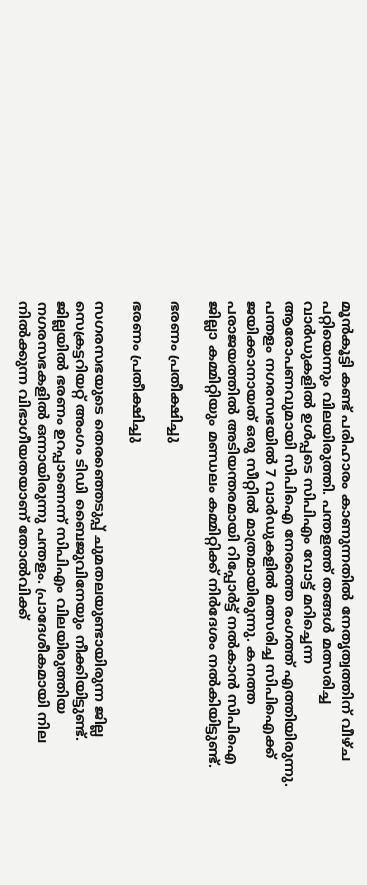മൂൻകൂട്ടി കണ്ട് പരിഹാരം കാണുന്നതില്‍ നേതൃത്വത്തിന് വീഴ്ച പറ്റിയെന്നും വിലയിരുത്തി. പന്തളത്ത് തങ്ങള്‍ മത്സരിച്ച വാര്‍ഡുകളില്‍ ഉള്‍പ്പടെ സിപിഎം വോട്ട് മറിച്ചെന്ന ആരോപണവുമായി സിപിഐ നേരത്തെ രംഗത്ത് എത്തിയിരുന്നു. പന്തളം നഗരസഭയില്‍ 7 വാർ‍ഡുകളിൽ മത്സരിച്ച സിപിഐക്ക് ജയിക്കാനായത് ഒരു സീറ്റില്‍ മാത്രമായിരുന്നു. കനത്ത പരാജയത്തില്‍ അടിയന്തരമായി റിപ്പോര്‍ട്ട് നല്‍കാന്‍ സിപിഐ ജില്ലാ കമ്മിറ്റിയും മണ്ഡലം കമ്മിറ്റിക്ക് നിര്‍ദേശം നല്‍കിയിട്ടുണ്ട്.

ഭരണം പ്രതീക്ഷിച്ചു

ഭരണം പ്രതീക്ഷിച്ചു

സഗരസഭയുടെ തെരഞ്ഞെടുപ്പ് ചുമതലയുണ്ടായിരുന്ന ജില്ല സെക്രട്ടറിയറ്റ് അംഗം ടിഡി ബൈജുവിനേയും നീക്കിയിട്ടുണ്ട്. ജില്ലയില്‍ ഭരണം ഉറപ്പാണെന്ന് സിപിഎം വിലയിരുത്തിയ നഗരസഭകളില്‍ ഒന്നായിരുന്നു പന്തളം. പ്രാദേശീകമായി നില നിൽക്കുന്ന വിഭാഗീയതയാണ് തോൽവിക്ക്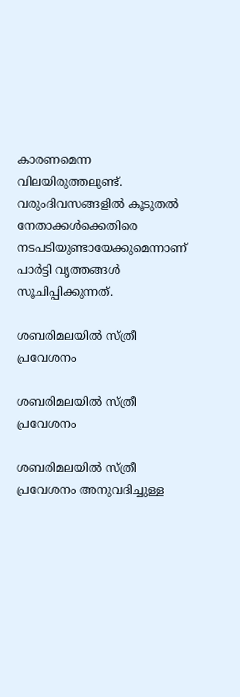കാരണമെന്ന വിലയിരുത്തലുണ്ട്. വരുംദിവസങ്ങളില്‍ കൂടുതല്‍ നേതാക്കള്‍ക്കെതിരെ നടപടിയുണ്ടായേക്കുമെന്നാണ് പാര്‍ട്ടി വൃത്തങ്ങള്‍ സൂചിപ്പിക്കുന്നത്.

ശബരിമലയില്‍ സ്ത്രീ പ്രവേശനം

ശബരിമലയില്‍ സ്ത്രീ പ്രവേശനം

ശബരിമലയില്‍ സ്ത്രീ പ്രവേശനം അനുവദിച്ചുള്ള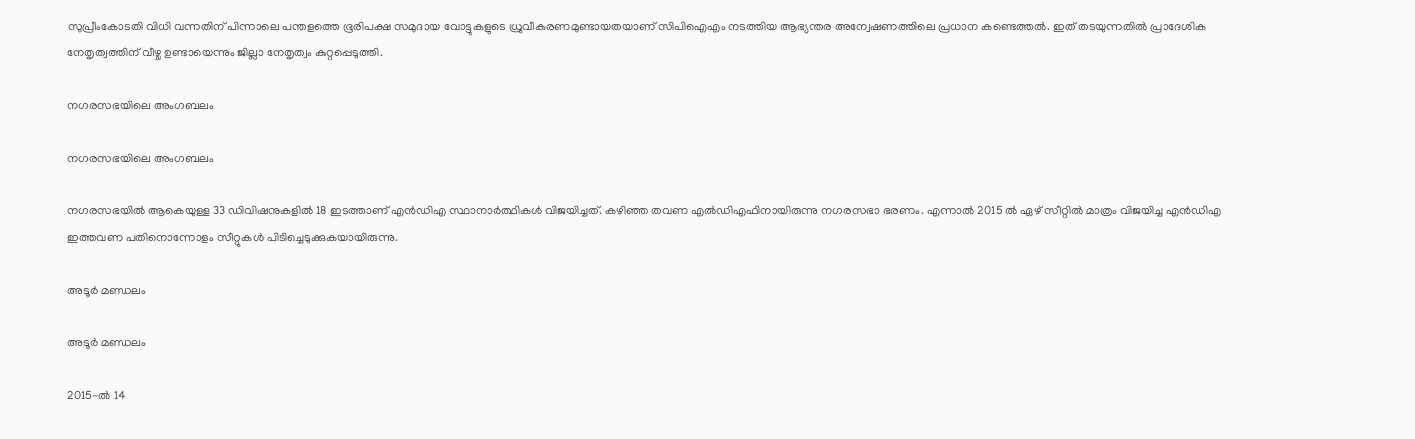സുപ്രീംകോടതി വിധി വന്നതിന് പിന്നാലെ പന്തളത്തെ ഭൂരിപക്ഷ സമുദായ വോട്ടുകളുടെ ധ്രുവീകരണമുണ്ടായതയാണ് സിപിഐഎം നടത്തിയ ആഭ്യന്തര അന്വേഷണത്തിലെ പ്രധാന കണ്ടെത്തല്‍. ഇത് തടയുന്നതില്‍ പ്രാദേശിക നേതൃത്വത്തിന് വീഴ്ച ഉണ്ടായെന്നും ജില്ലാ നേതൃത്വം കുറ്റപ്പെടുത്തി.

നഗരസഭയിലെ അംഗബലം

നഗരസഭയിലെ അംഗബലം

നഗരസഭയില്‍ ആകെയുള്ള 33 ഡിവിഷനുകളില്‍ 18 ഇടത്താണ് എന്‍ഡിഎ സ്ഥാനാര്‍ത്ഥികള്‍ വിജയിച്ചത്. കഴിഞ്ഞ തവണ എല്‍ഡിഎഫിനായിരുന്നു നഗരസഭാ ഭരണം. എന്നാല്‍ 2015 ല്‍ ഏഴ് സീറ്റില്‍ മാത്രം വിജയിച്ച എന്‍ഡിഎ ഇത്തവണ പതിനൊന്നോളം സീറ്റുകള്‍ പിടിച്ചെടുക്കുകയായിരുന്നു.

അടൂര്‍ മണ്ഡലം

അടൂര്‍ മണ്ഡലം

2015-ല്‍ 14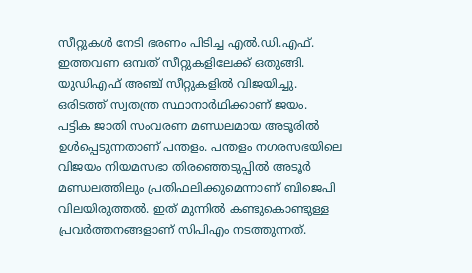സീറ്റുകള്‍ നേടി ഭരണം പിടിച്ച എല്‍.ഡി.എഫ്. ഇത്തവണ ഒമ്പത് സീറ്റുകളിലേക്ക് ഒതുങ്ങി. യുഡിഎഫ് അഞ്ച് സീറ്റുകളില്‍ വിജയിച്ചു. ഒരിടത്ത് സ്വതന്ത്ര സ്ഥാനാര്‍ഥിക്കാണ് ജയം. പട്ടിക ജാതി സംവരണ മണ്ഡലമായ അടൂരില്‍ ഉള്‍പ്പെടുന്നതാണ് പന്തളം. പന്തളം നഗരസഭയിലെ വിജയം നിയമസഭാ തിരഞ്ഞെടുപ്പില്‍ അടൂര്‍ മണ്ഡലത്തിലും പ്രതിഫലിക്കുമെന്നാണ് ബിജെപി വിലയിരുത്തല്‍. ഇത് മുന്നില്‍ കണ്ടുകൊണ്ടുള്ള പ്രവര്‍ത്തനങ്ങളാണ് സിപിഎം നടത്തുന്നത്.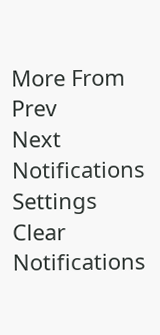More From
Prev
Next
Notifications
Settings
Clear Notifications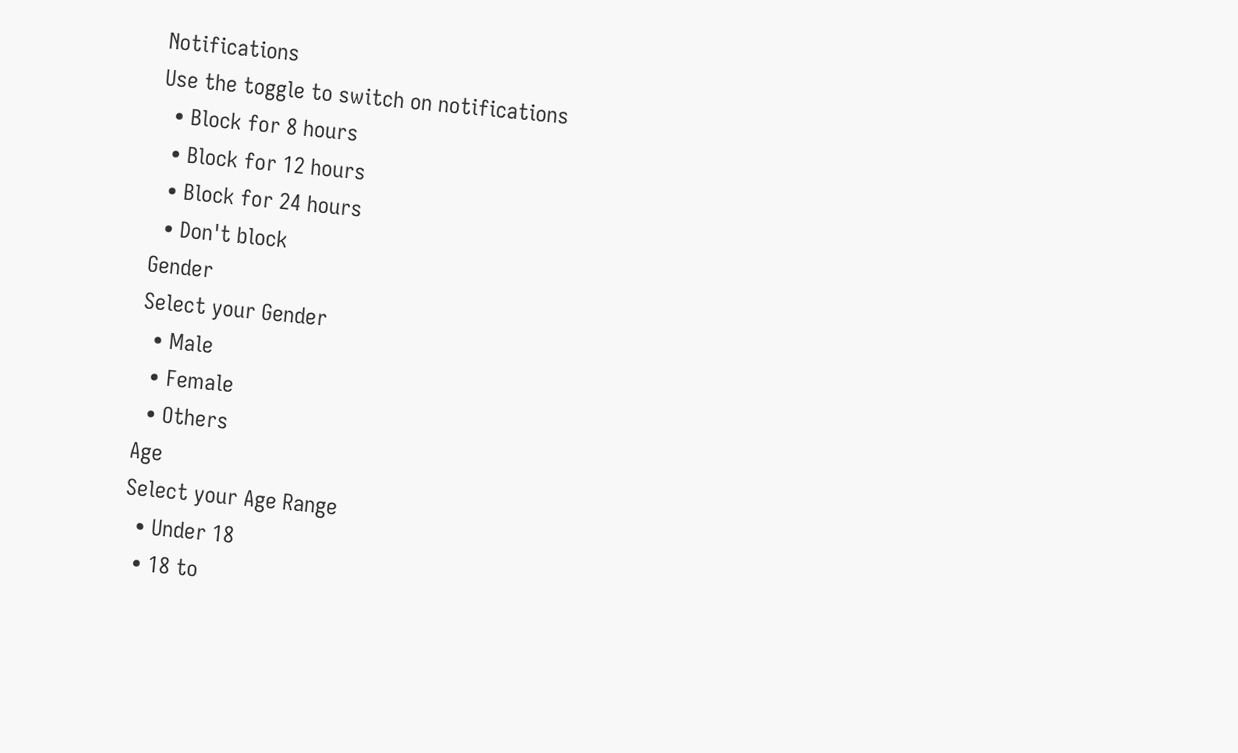Notifications
Use the toggle to switch on notifications
  • Block for 8 hours
  • Block for 12 hours
  • Block for 24 hours
  • Don't block
Gender
Select your Gender
  • Male
  • Female
  • Others
Age
Select your Age Range
  • Under 18
  • 18 to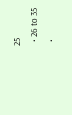25
  • 26 to 35
  •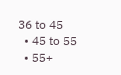36 to 45
  • 45 to 55
  • 55+